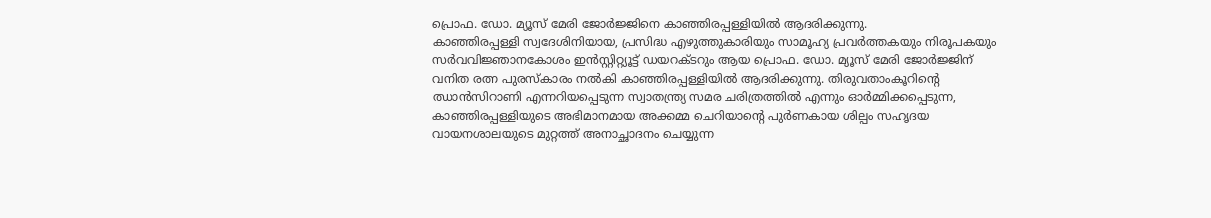പ്രൊഫ. ഡോ. മ്യൂസ് മേരി ജോർജ്ജിനെ കാഞ്ഞിരപ്പള്ളിയിൽ ആദരിക്കുന്നു.
കാഞ്ഞിരപ്പള്ളി സ്വദേശിനിയായ, പ്രസിദ്ധ എഴുത്തുകാരിയും സാമൂഹ്യ പ്രവർത്തകയും നിരൂപകയും സർവവിജ്ഞാനകോശം ഇൻസ്റ്റിറ്റ്യൂട്ട് ഡയറക്ടറും ആയ പ്രൊഫ. ഡോ. മ്യൂസ് മേരി ജോർജ്ജിന് വനിത രത്ന പുരസ്കാരം നൽകി കാഞ്ഞിരപ്പള്ളിയിൽ ആദരിക്കുന്നു. തിരുവതാംകൂറിന്റെ ഝാൻസിറാണി എന്നറിയപ്പെടുന്ന സ്വാതന്ത്ര്യ സമര ചരിത്രത്തിൽ എന്നും ഓർമ്മിക്കപ്പെടുന്ന, കാഞ്ഞിരപ്പള്ളിയുടെ അഭിമാനമായ അക്കമ്മ ചെറിയാന്റെ പുർണകായ ശില്പം സഹൃദയ വായനശാലയുടെ മുറ്റത്ത് അനാച്ഛാദനം ചെയ്യുന്ന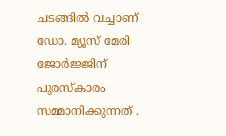ചടങ്ങിൽ വച്ചാണ് ഡോ. മ്യൂസ് മേരി ജോർജ്ജിന് പുരസ്കാരം സമ്മാനിക്കുന്നത് .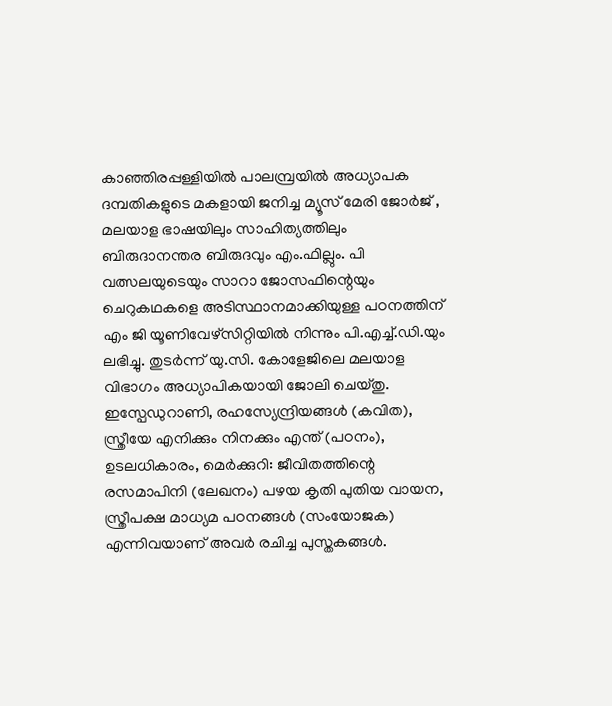കാഞ്ഞിരപ്പള്ളിയിൽ പാലമ്പ്രയിൽ അധ്യാപക ദമ്പതികളുടെ മകളായി ജനിച്ച മ്യൂസ് മേരി ജോർജ് , മലയാള ഭാഷയിലും സാഹിത്യത്തിലും ബിരുദാനന്തര ബിരുദവും എം.ഫില്ലും. പി വത്സലയുടെയും സാറാ ജോസഫിന്റെയും ചെറുകഥകളെ അടിസ്ഥാനമാക്കിയുള്ള പഠനത്തിന് എം ജി യൂണിവേഴ്സിറ്റിയിൽ നിന്നും പി.എച്ച്.ഡി.യും ലഭിച്ചു. തുടർന്ന് യു.സി. കോളേജിലെ മലയാള വിഭാഗം അധ്യാപികയായി ജോലി ചെയ്തു.
ഇസ്പേഡുറാണി, രഹസ്യേന്ദ്രിയങ്ങൾ (കവിത), സ്ത്രീയേ എനിക്കും നിനക്കും എന്ത് (പഠനം), ഉടലധികാരം, മെർക്കുറി: ജീവിതത്തിന്റെ രസമാപിനി (ലേഖനം) പഴയ കൃതി പുതിയ വായന, സ്ത്രീപക്ഷ മാധ്യമ പഠനങ്ങൾ (സംയോജക) എന്നിവയാണ് അവർ രചിച്ച പുസ്തകങ്ങൾ.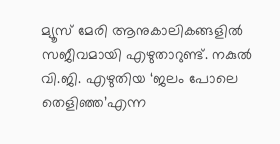മ്യൂസ് മേരി ആനുകാലികങ്ങളിൽ സജീവമായി എഴുതാറുണ്ട്. നകുൽ വി.ജി. എഴുതിയ ‘ജലം പോലെ തെളിഞ്ഞ’എന്ന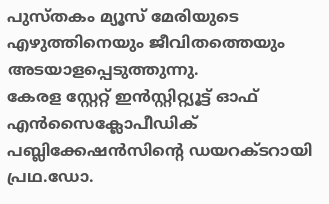പുസ്തകം മ്യൂസ് മേരിയുടെ എഴുത്തിനെയും ജീവിതത്തെയും അടയാളപ്പെടുത്തുന്നു.
കേരള സ്റ്റേറ്റ് ഇൻസ്റ്റിറ്റ്യൂട്ട് ഓഫ് എൻസൈക്ലോപീഡിക് പബ്ലിക്കേഷൻസിന്റെ ഡയറക്ടറായി പ്രഥ.ഡോ.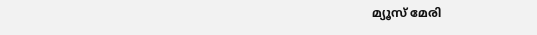മ്യൂസ് മേരി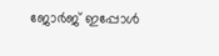ജോർജ് ഇപ്പോൾ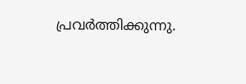പ്രവർത്തിക്കുന്നു.